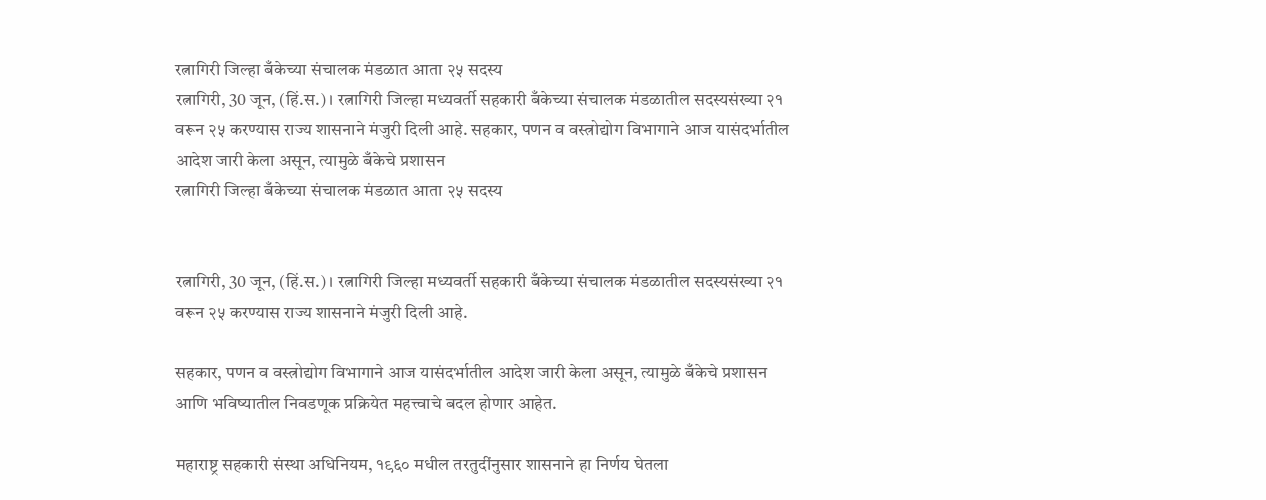रत्नागिरी जिल्हा बँकेच्या संचालक मंडळात आता २५ सदस्य
रत्नागिरी, 30 जून, (हिं.स.) । रत्नागिरी जिल्हा मध्यवर्ती सहकारी बँकेच्या संचालक मंडळातील सदस्यसंख्या २१ वरून २५ करण्यास राज्य शासनाने मंजुरी दिली आहे. सहकार, पणन व वस्त्रोद्योग विभागाने आज यासंदर्भातील आदेश जारी केला असून, त्यामुळे बँकेचे प्रशासन
रत्नागिरी जिल्हा बँकेच्या संचालक मंडळात आता २५ सदस्य


रत्नागिरी, 30 जून, (हिं.स.) । रत्नागिरी जिल्हा मध्यवर्ती सहकारी बँकेच्या संचालक मंडळातील सदस्यसंख्या २१ वरून २५ करण्यास राज्य शासनाने मंजुरी दिली आहे.

सहकार, पणन व वस्त्रोद्योग विभागाने आज यासंदर्भातील आदेश जारी केला असून, त्यामुळे बँकेचे प्रशासन आणि भविष्यातील निवडणूक प्रक्रियेत महत्त्वाचे बदल होणार आहेत.

महाराष्ट्र सहकारी संस्था अधिनियम, १९६० मधील तरतुदींनुसार शासनाने हा निर्णय घेतला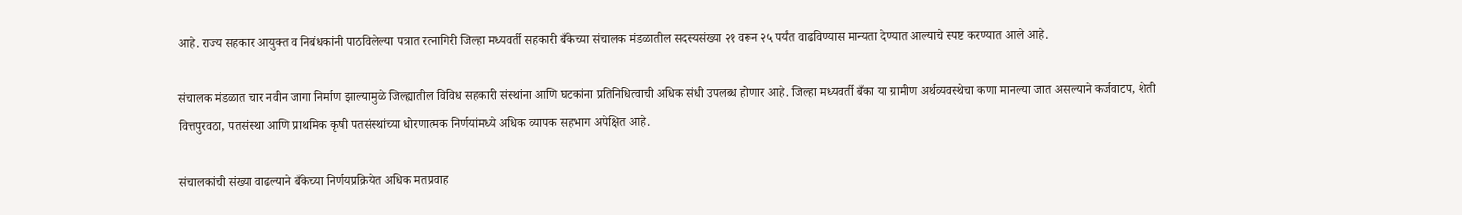आहे. राज्य सहकार आयुक्त व निबंधकांनी पाठविलेल्या पत्रात रत्नागिरी जिल्हा मध्यवर्ती सहकारी बँकेच्या संचालक मंडळातील सदस्यसंख्या २१ वरून २५ पर्यंत वाढविण्यास मान्यता देण्यात आल्याचे स्पष्ट करण्यात आले आहे.

संचालक मंडळात चार नवीन जागा निर्माण झाल्यामुळे जिल्ह्यातील विविध सहकारी संस्थांना आणि घटकांना प्रतिनिधित्वाची अधिक संधी उपलब्ध होणार आहे. जिल्हा मध्यवर्ती बँका या ग्रामीण अर्थव्यवस्थेचा कणा मानल्या जात असल्याने कर्जवाटप, शेती वित्तपुरवठा, पतसंस्था आणि प्राथमिक कृषी पतसंस्थांच्या धोरणात्मक निर्णयांमध्ये अधिक व्यापक सहभाग अपेक्षित आहे.

संचालकांची संख्या वाढल्याने बँकेच्या निर्णयप्रक्रियेत अधिक मतप्रवाह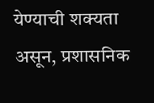येण्याची शक्यता असून, प्रशासनिक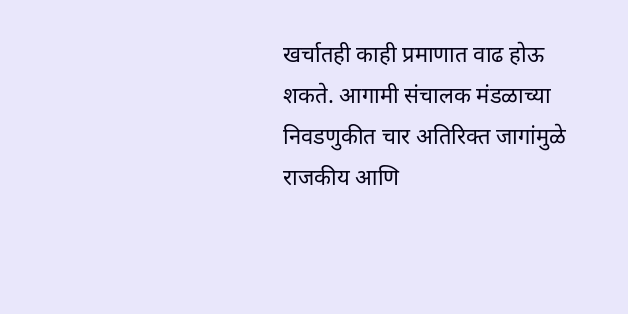खर्चातही काही प्रमाणात वाढ होऊ शकते. आगामी संचालक मंडळाच्या निवडणुकीत चार अतिरिक्त जागांमुळे राजकीय आणि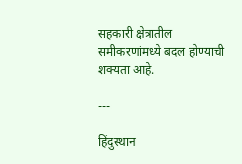सहकारी क्षेत्रातील समीकरणांमध्ये बदल होण्याची शक्यता आहे.

---

हिंदुस्थान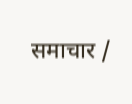समाचार /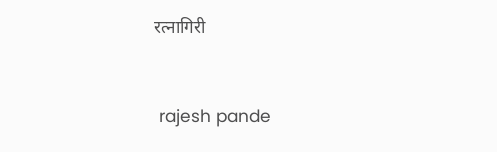रत्नागिरी


 rajesh pande